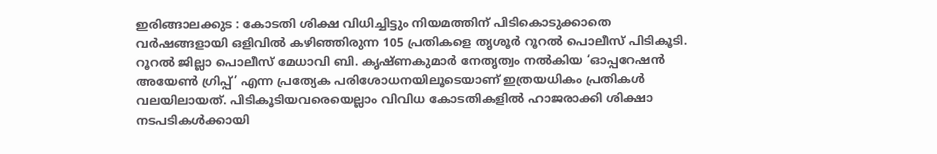ഇരിങ്ങാലക്കുട : കോടതി ശിക്ഷ വിധിച്ചിട്ടും നിയമത്തിന് പിടികൊടുക്കാതെ വർഷങ്ങളായി ഒളിവിൽ കഴിഞ്ഞിരുന്ന 105 പ്രതികളെ തൃശൂർ റൂറൽ പൊലീസ് പിടികൂടി.
റൂറൽ ജില്ലാ പൊലീസ് മേധാവി ബി. കൃഷ്ണകുമാർ നേതൃത്വം നൽകിയ ‘ഓപ്പറേഷൻ അയേൺ ഗ്രിപ്പ്’ എന്ന പ്രത്യേക പരിശോധനയിലൂടെയാണ് ഇത്രയധികം പ്രതികൾ വലയിലായത്. പിടികൂടിയവരെയെല്ലാം വിവിധ കോടതികളിൽ ഹാജരാക്കി ശിക്ഷാ നടപടികൾക്കായി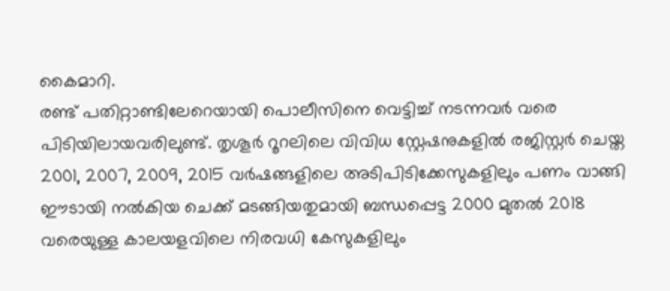കൈമാറി.
രണ്ട് പതിറ്റാണ്ടിലേറെയായി പൊലീസിനെ വെട്ടിച്ച് നടന്നവർ വരെ പിടിയിലായവരിലുണ്ട്. തൃശൂർ റൂറലിലെ വിവിധ സ്റ്റേഷനുകളിൽ രജിസ്റ്റർ ചെയ്ത 2001, 2007, 2009, 2015 വർഷങ്ങളിലെ അടിപിടിക്കേസുകളിലും പണം വാങ്ങി ഈടായി നൽകിയ ചെക്ക് മടങ്ങിയതുമായി ബന്ധപ്പെട്ട 2000 മുതൽ 2018 വരെയുള്ള കാലയളവിലെ നിരവധി കേസുകളിലും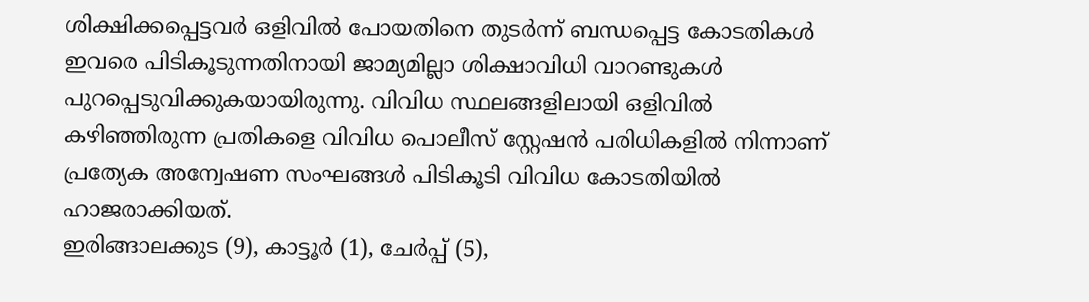ശിക്ഷിക്കപ്പെട്ടവർ ഒളിവിൽ പോയതിനെ തുടർന്ന് ബന്ധപ്പെട്ട കോടതികൾ ഇവരെ പിടികൂടുന്നതിനായി ജാമ്യമില്ലാ ശിക്ഷാവിധി വാറണ്ടുകൾ പുറപ്പെടുവിക്കുകയായിരുന്നു. വിവിധ സ്ഥലങ്ങളിലായി ഒളിവിൽ കഴിഞ്ഞിരുന്ന പ്രതികളെ വിവിധ പൊലീസ് സ്റ്റേഷൻ പരിധികളിൽ നിന്നാണ് പ്രത്യേക അന്വേഷണ സംഘങ്ങൾ പിടികൂടി വിവിധ കോടതിയിൽ ഹാജരാക്കിയത്.
ഇരിങ്ങാലക്കുട (9), കാട്ടൂർ (1), ചേർപ്പ് (5),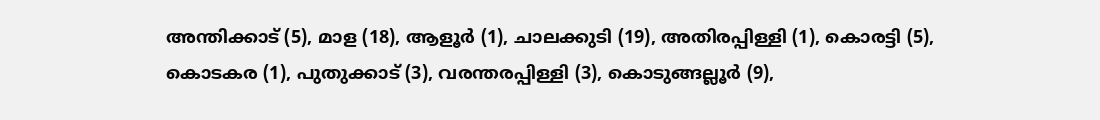അന്തിക്കാട് (5), മാള (18), ആളൂർ (1), ചാലക്കുടി (19), അതിരപ്പിള്ളി (1), കൊരട്ടി (5), കൊടകര (1), പുതുക്കാട് (3), വരന്തരപ്പിള്ളി (3), കൊടുങ്ങല്ലൂർ (9),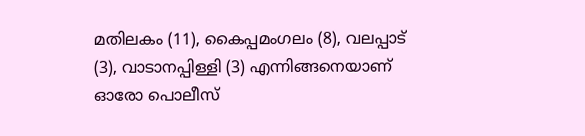മതിലകം (11), കൈപ്പമംഗലം (8), വലപ്പാട് (3), വാടാനപ്പിള്ളി (3) എന്നിങ്ങനെയാണ് ഓരോ പൊലീസ്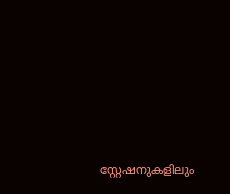സ്റ്റേഷനുകളിലും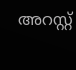അറസ്റ്റ്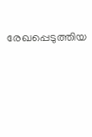രേഖപ്പെടുത്തിയ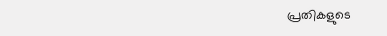പ്രതികളുടെ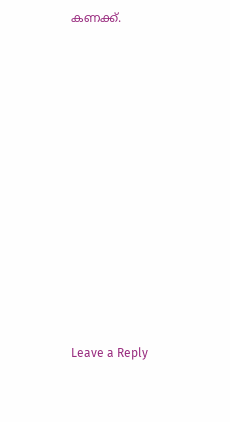കണക്ക്.












Leave a Reply